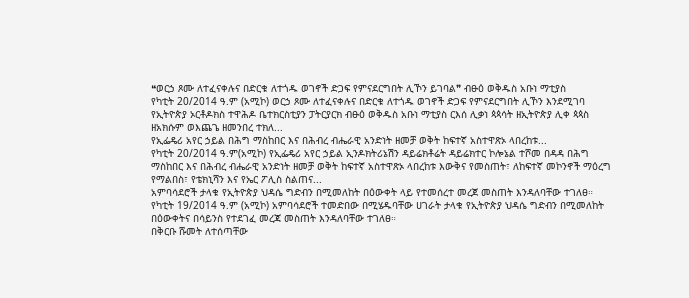❝ወርኃ ጾሙ ለተፈናቀሉና በድርቁ ለተጎዱ ወገኖች ድጋፍ የምናደርግበት ሊኾን ይገባል❞ ብፁዕ ወቅዱስ አቡነ ማቲያስ
የካቲት 20/2014 ዓ.ም (አሚኮ) ወርኃ ጾሙ ለተፈናቀሉና በድርቁ ለተጎዱ ወገኖች ድጋፍ የምናደርግበት ሊኾን እንደሚገባ የኢትዮጵያ ኦርቶዶክስ ተዋሕዶ ቤተክርስቲያን ፓትርያርክ ብፁዕ ወቅዱስ አቡነ ማቲያስ ርእሰ ሊቃነ ጳጳሳት ዘኢትዮጵያ ሊቀ ጳጳስ ዘአክሱም ወእጨጌ ዘመንበረ ተክለ...
የኢፌዴሪ አየር ኃይል በሕግ ማስከበር እና በሕብረ ብሔራዊ አንድነት ዘመቻ ወቅት ከፍተኛ አስተዋጽኦ ላበረከቱ...
የካቲት 20/2014 ዓ.ም(አሚኮ) የኢፌዴሪ አየር ኃይል ኢንዶክትሪኔሽን ዳይሬክቶሬት ዳይሬክተር ኮሎኔል ተሾመ በዳዳ በሕግ ማስከበር እና በሕብረ ብሔራዊ አንድነት ዘመቻ ወቅት ከፍተኛ አስተዋጽኦ ላበረከቱ እውቅና የመስጠት፣ ለከፍተኛ መኮንኖች ማዕረግ የማልበስ፣ የቴክኒሻን እና የኤር ፖሊስ ስልጠና...
አምባሳደሮች ታላቁ የኢትዮጵያ ህዳሴ ግድብን በሚመለከት በዕውቀት ላይ የተመሰረተ መረጀ መስጠት እንዳለባቸው ተገለፀ።
የካቲት 19/2014 ዓ.ም (አሚኮ) አምባሳደሮች ተመድበው በሚሄዱባቸው ሀገራት ታላቁ የኢትዮጵያ ህዳሴ ግድብን በሚመለከት በዕውቀትና በሳይንስ የተደገፈ መረጃ መስጠት እንዳለባቸው ተገለፀ።
በቅርቡ ሹመት ለተሰጣቸው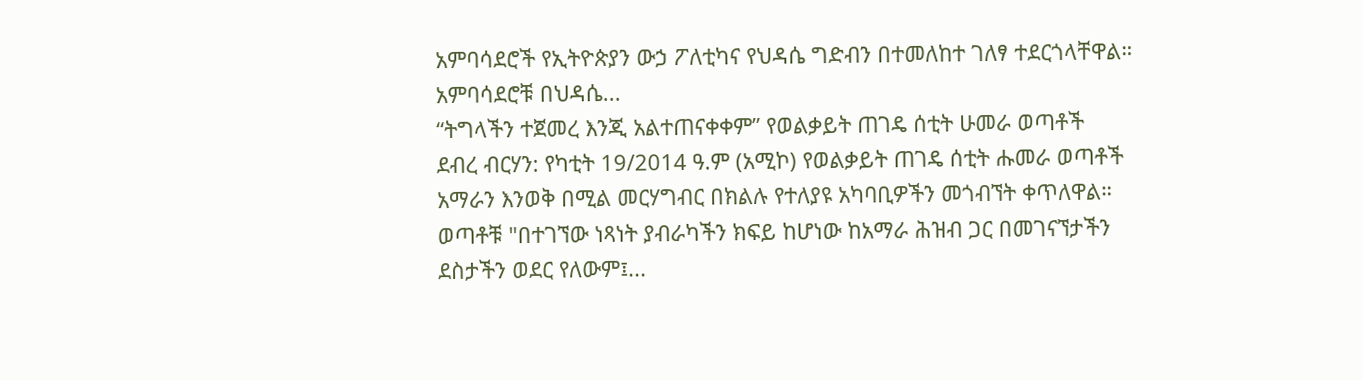አምባሳደሮች የኢትዮጵያን ውኃ ፖለቲካና የህዳሴ ግድብን በተመለከተ ገለፃ ተደርጎላቸዋል።
አምባሳደሮቹ በህዳሴ...
“ትግላችን ተጀመረ እንጂ አልተጠናቀቀም” የወልቃይት ጠገዴ ሰቲት ሁመራ ወጣቶች
ደብረ ብርሃን: የካቲት 19/2014 ዓ.ም (አሚኮ) የወልቃይት ጠገዴ ሰቲት ሑመራ ወጣቶች አማራን እንወቅ በሚል መርሃግብር በክልሉ የተለያዩ አካባቢዎችን መጎብኘት ቀጥለዋል።
ወጣቶቹ "በተገኘው ነጻነት ያብራካችን ክፍይ ከሆነው ከአማራ ሕዝብ ጋር በመገናኘታችን ደስታችን ወደር የለውም፤...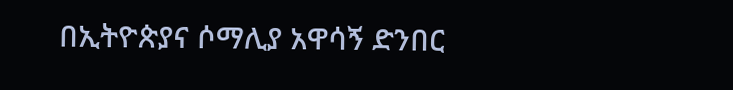በኢትዮጵያና ሶማሊያ አዋሳኝ ድንበር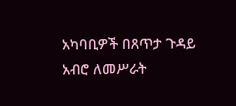አካባቢዎች በጸጥታ ጉዳይ አብሮ ለመሥራት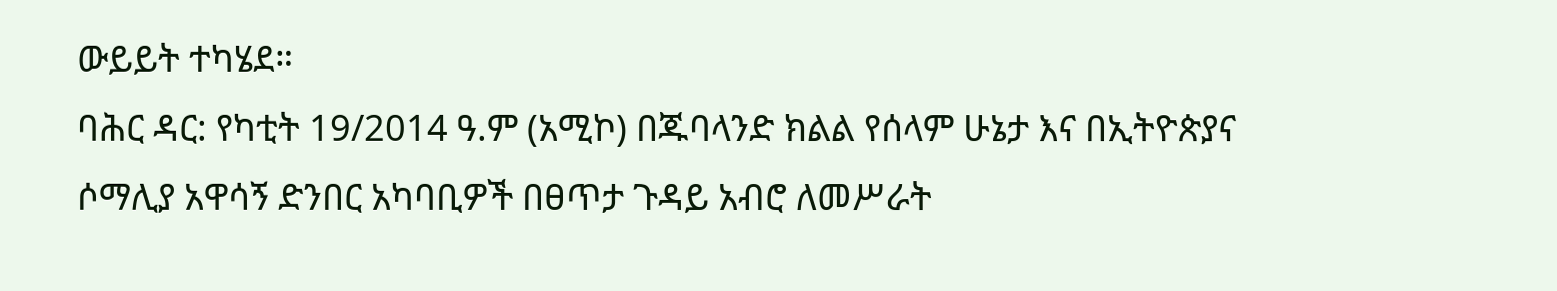ውይይት ተካሄደ።
ባሕር ዳር: የካቲት 19/2014 ዓ.ም (አሚኮ) በጁባላንድ ክልል የሰላም ሁኔታ እና በኢትዮጵያና ሶማሊያ አዋሳኝ ድንበር አካባቢዎች በፀጥታ ጉዳይ አብሮ ለመሥራት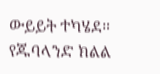ውይይት ተካሄደ።
የጁባላንድ ክልል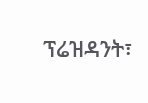ፕሬዝዳንት፣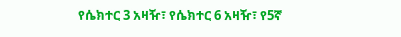የሴክተር 3 አዛዥ፣ የሴክተር 6 አዛዥ፣ የ5ኛ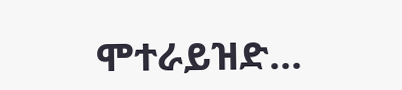ሞተራይዝድ...